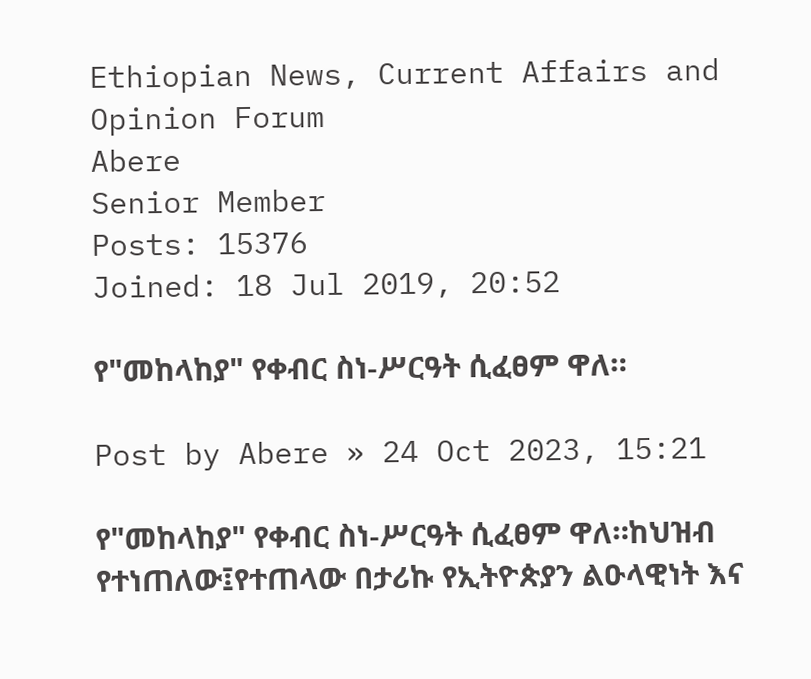Ethiopian News, Current Affairs and Opinion Forum
Abere
Senior Member
Posts: 15376
Joined: 18 Jul 2019, 20:52

የ"መከላከያ" የቀብር ስነ-ሥርዓት ሲፈፀም ዋለ።

Post by Abere » 24 Oct 2023, 15:21

የ"መከላከያ" የቀብር ስነ-ሥርዓት ሲፈፀም ዋለ።ከህዝብ የተነጠለው፤የተጠላው በታሪኩ የኢትዮጵያን ልዑላዊነት እና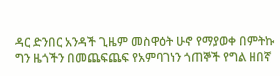ዳር ድንበር አንዳች ጊዜም መስዋዕት ሁኖ የማያወቀ በምትኩ ግን ዜጎችን በመጨፍጨፍ የአምባገነን ጎጠኞች የግል ዘበኛ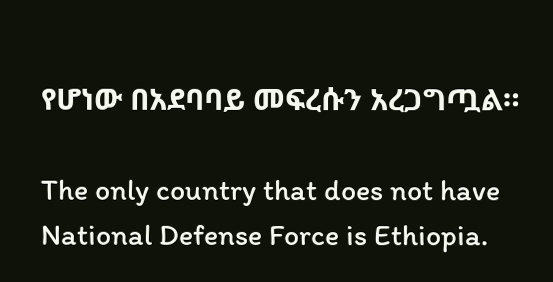የሆነው በአደባባይ መፍረሱን አረጋግጧል።

The only country that does not have National Defense Force is Ethiopia.